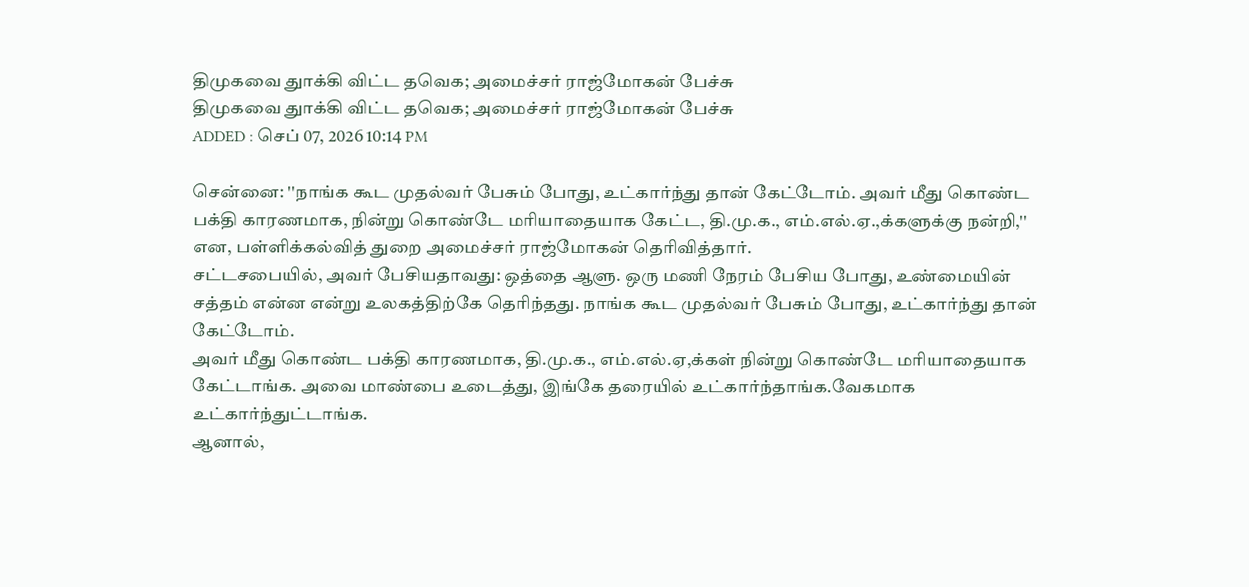திமுகவை துாக்கி விட்ட தவெக; அமைச்சர் ராஜ்மோகன் பேச்சு
திமுகவை துாக்கி விட்ட தவெக; அமைச்சர் ராஜ்மோகன் பேச்சு
ADDED : செப் 07, 2026 10:14 PM

சென்னை: ''நாங்க கூட முதல்வர் பேசும் போது, உட்கார்ந்து தான் கேட்டோம். அவர் மீது கொண்ட பக்தி காரணமாக, நின்று கொண்டே மரியாதையாக கேட்ட, தி.மு.க., எம்.எல்.ஏ.,க்களுக்கு நன்றி,'' என, பள்ளிக்கல்வித் துறை அமைச்சர் ராஜ்மோகன் தெரிவித்தார்.
சட்டசபையில், அவர் பேசியதாவது: ஒத்தை ஆளு. ஒரு மணி நேரம் பேசிய போது, உண்மையின் சத்தம் என்ன என்று உலகத்திற்கே தெரிந்தது. நாங்க கூட முதல்வர் பேசும் போது, உட்கார்ந்து தான் கேட்டோம்.
அவர் மீது கொண்ட பக்தி காரணமாக, தி.மு.க., எம்.எல்.ஏ,க்கள் நின்று கொண்டே மரியாதையாக கேட்டாங்க. அவை மாண்பை உடைத்து, இங்கே தரையில் உட்கார்ந்தாங்க.வேகமாக உட்கார்ந்துட்டாங்க.
ஆனால்,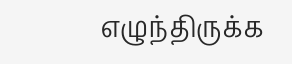எழுந்திருக்க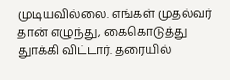முடியவில்லை. எங்கள் முதல்வர் தான் எழுந்து, கைகொடுத்து துாக்கி விட்டார். தரையில்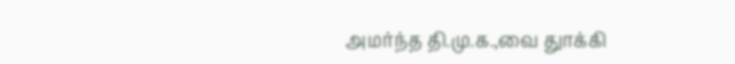அமர்ந்த தி.மு.க.,வை துாக்கி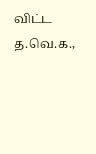விட்ட த.வெ.க.,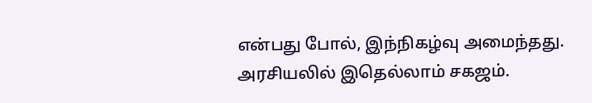என்பது போல், இந்நிகழ்வு அமைந்தது. அரசியலில் இதெல்லாம் சகஜம்.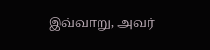இவ்வாறு, அவர்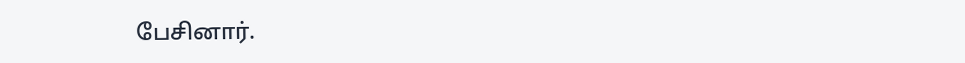பேசினார்.